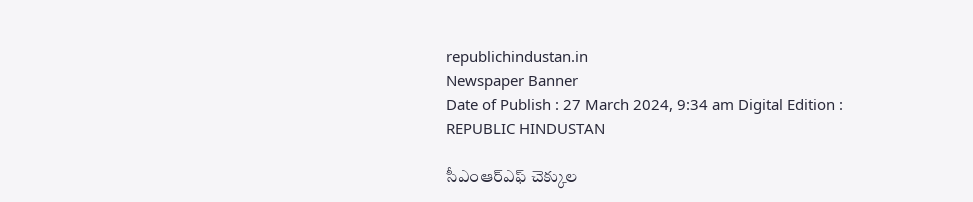republichindustan.in
Newspaper Banner
Date of Publish : 27 March 2024, 9:34 am Digital Edition : REPUBLIC HINDUSTAN

సీఎంఆర్‌ఎఫ్‌ చెక్కుల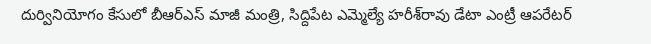దుర్వినియోగం కేసులో బీఆర్ఎస్ మాజీ మంత్రి, సిద్దిపేట ఎమ్మెల్యే హరీశ్‌రావు డేటా ఎంట్రీ ఆపరేటర్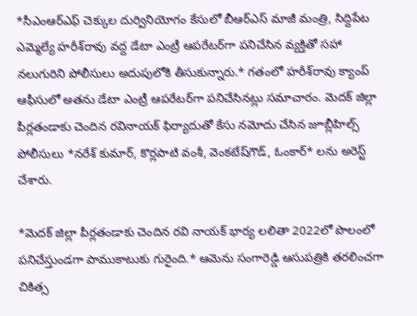*సీఎంఆర్‌ఎఫ్‌ చెక్కుల దుర్వినియోగం కేసులో బీఆర్ఎస్ మాజీ మంత్రి, సిద్దిపేట ఎమ్మెల్యే హరీశ్‌రావు వద్ద డేటా ఎంట్రీ ఆపరేటర్‌గా పనిచేసిన వ్యక్తితో సహా నలుగురిని పోలీసులు అదుపులోకి తీసుకున్నారు.* గతంలో హరీశ్‌రావు క్యాంప్‌ ఆఫీసులో అతను డేటా ఎంట్రీ ఆపరేటర్‌గా పనిచేసినట్లు సమాచారం. మెదక్‌ జిల్లా పీర్లతండాకు చెందిన రవినాయక్‌ ఫిర్యాదుతో కేసు నమోదు చేసిన జూబ్లీహిల్స్ పోలీసులు *నరేశ్ కుమార్, కొర్లపాటి వంశీ, వెంకటేష్‌గౌడ్, ఓంకార్‌* లను అరెస్ట్ చేశారు.

*మెదక్ జిల్లా పీర్లతండాకు చెందిన రవి నాయక్‌ భార్య లలితా 2022లో పొలంలో పనిచేస్తుండగా పాముకాటుకు గురైంది.* ఆమెను సంగారెడ్డి ఆసుపత్రికి తరలించగా చికిత్స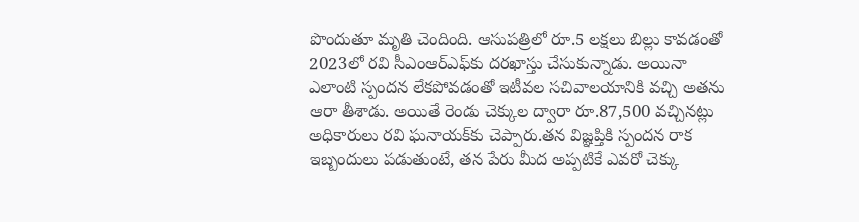పొందుతూ మృతి చెందింది. ఆసుపత్రిలో రూ.5 లక్షలు బిల్లు కావడంతో 2023లో రవి సీఎంఆర్‌ఎఫ్‌కు దరఖాస్తు చేసుకున్నాడు. అయినా ఎలాంటి స్పందన లేకపోవడంతో ఇటీవల సచివాలయానికి వచ్చి అతను ఆరా తీశాడు. అయితే రెండు చెక్కుల ద్వారా రూ.87,500 వచ్చినట్లు అధికారులు రవి ఘనాయక్‌కు చెప్పారు.తన విజ్ఞప్తికి స్పందన రాక ఇబ్బందులు పడుతుంటే, తన పేరు మీద అప్పటికే ఎవరో చెక్కు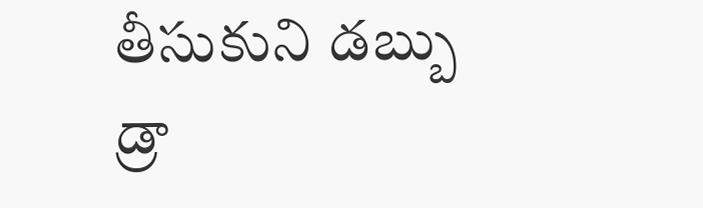తీసుకుని డబ్బు డ్రా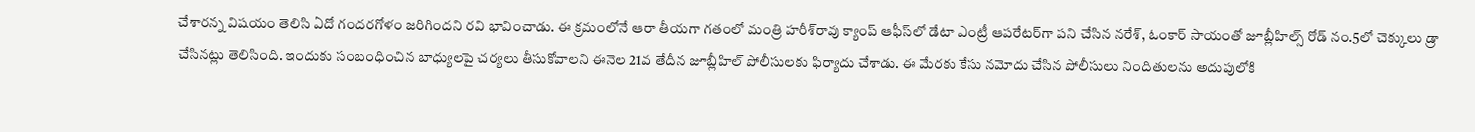చేశారన్న విషయం తెలిసి ఏదో గందరగోళం జరిగిందని రవి భావించాడు. ఈ క్రమంలోనే ఆరా తీయగా గతంలో మంత్రి హరీశ్‌రావు క్యాంప్‌ ఆఫీస్‌లో డేటా ఎంట్రీ ఆపరేటర్‌గా పని చేసిన నరేశ్‌, ఓంకార్ సాయంతో జూబ్లీహిల్స్‌ రోడ్‌ నం.5లో చెక్కులు డ్రా చేసినట్లు తెలిసింది. ఇందుకు సంబంధించిన బాధ్యులపై చర్యలు తీసుకోవాలని ఈనెల 21వ తేదీన జూబ్లీహిల్ పోలీసులకు ఫిర్యాదు చేశాడు. ఈ మేరకు కేసు నమోదు చేసిన పోలీసులు నిందితులను అదుపులోకి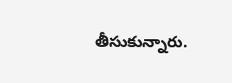తీసుకున్నారు.